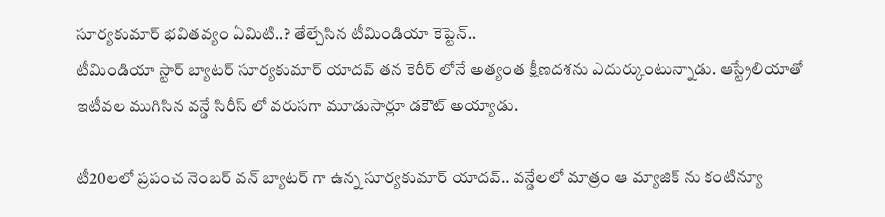సూర్యకుమార్ భవితవ్యం ఏమిటి..? తేల్చేసిన టీమిండియా కెప్టెన్..
టీమిండియా స్టార్ బ్యాటర్ సూర్యకుమార్ యాదవ్ తన కెరీర్ లోనే అత్యంత క్షీణదశను ఎదుర్కుంటున్నాడు. ఆస్ట్రేలియాతో ఇటీవల ముగిసిన వన్డే సిరీస్ లో వరుసగా మూడుసార్లూ డకౌట్ అయ్యాడు.

టీ20లలో ప్రపంచ నెంబర్ వన్ బ్యాటర్ గా ఉన్న సూర్యకుమార్ యాదవ్.. వన్డేలలో మాత్రం ఆ మ్యాజిక్ ను కంటిన్యూ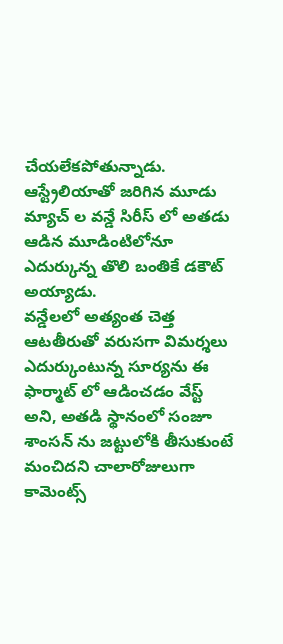చేయలేకపోతున్నాడు. ఆస్ట్రేలియాతో జరిగిన మూడు మ్యాచ్ ల వన్డే సిరీస్ లో అతడు ఆడిన మూడింటిలోనూ ఎదుర్కున్న తొలి బంతికే డకౌట్ అయ్యాడు.
వన్డేలలో అత్యంత చెత్త ఆటతీరుతో వరుసగా విమర్శలు ఎదుర్కుంటున్న సూర్యను ఈ ఫార్మాట్ లో ఆడించడం వేస్ట్ అని, అతడి స్థానంలో సంజూ శాంసన్ ను జట్టులోకి తీసుకుంటే మంచిదని చాలారోజులుగా కామెంట్స్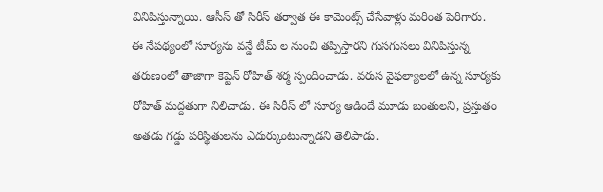వినిపిస్తున్నాయి. ఆసీస్ తో సిరీస్ తర్వాత ఈ కామెంట్స్ చేసేవాళ్లు మరింత పెరిగారు.
ఈ నేపథ్యంలో సూర్యను వన్డే టీమ్ ల నుంచి తప్పిస్తారని గుసగుసలు వినిపిస్తున్న తరుణంలో తాజాగా కెప్టెన్ రోహిత్ శర్మ స్పందించాడు. వరుస వైఫల్యాలలో ఉన్న సూర్యకు రోహిత్ మద్దతుగా నిలిచాడు. ఈ సిరీస్ లో సూర్య ఆడిందే మూడు బంతులని, ప్రస్తుతం అతడు గడ్డు పరిస్థితులను ఎదుర్కుంటున్నాడని తెలిపాడు.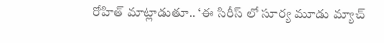రోహిత్ మాట్లాడుతూ.. ‘ఈ సిరీస్ లో సూర్య మూడు మ్యాచ్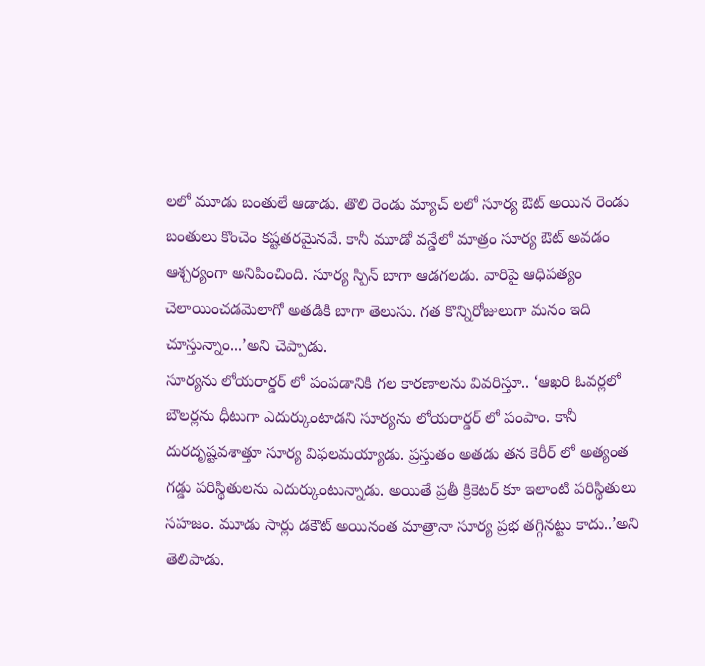లలో మూడు బంతులే ఆడాడు. తొలి రెండు మ్యాచ్ లలో సూర్య ఔట్ అయిన రెండు బంతులు కొంచెం కష్టతరమైనవే. కానీ మూడో వన్డేలో మాత్రం సూర్య ఔట్ అవడం ఆశ్చర్యంగా అనిపించింది. సూర్య స్పిన్ బాగా ఆడగలడు. వారిపై ఆధిపత్యం చెలాయించడమెలాగో అతడికి బాగా తెలుసు. గత కొన్నిరోజులుగా మనం ఇది చూస్తున్నాం...’అని చెప్పాడు.
సూర్యను లోయరార్డర్ లో పంపడానికి గల కారణాలను వివరిస్తూ.. ‘ఆఖరి ఓవర్లలో బౌలర్లను ధీటుగా ఎదుర్కుంటాడని సూర్యను లోయరార్డర్ లో పంపాం. కానీ దురదృష్టవశాత్తూ సూర్య విఫలమయ్యాడు. ప్రస్తుతం అతడు తన కెరీర్ లో అత్యంత గడ్డు పరిస్థితులను ఎదుర్కుంటున్నాడు. అయితే ప్రతీ క్రికెటర్ కూ ఇలాంటి పరిస్థితులు సహజం. మూడు సార్లు డకౌట్ అయినంత మాత్రానా సూర్య ప్రభ తగ్గినట్టు కాదు..’అని తెలిపాడు.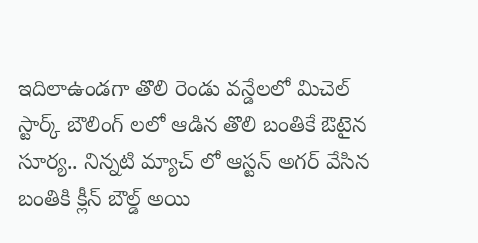ఇదిలాఉండగా తొలి రెండు వన్డేలలో మిచెల్ స్టార్క్ బౌలింగ్ లలో ఆడిన తొలి బంతికే ఔటైన సూర్య.. నిన్నటి మ్యాచ్ లో ఆస్టన్ అగర్ వేసిన బంతికి క్లీన్ బౌల్డ్ అయి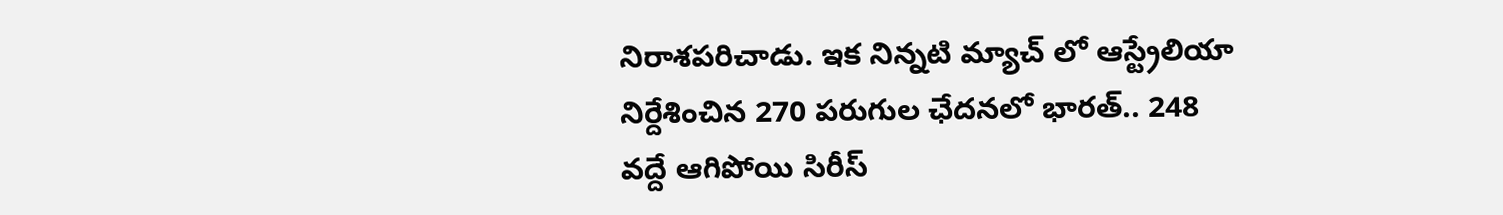నిరాశపరిచాడు. ఇక నిన్నటి మ్యాచ్ లో ఆస్ట్రేలియా నిర్దేశించిన 270 పరుగుల ఛేదనలో భారత్.. 248 వద్దే ఆగిపోయి సిరీస్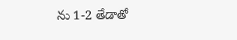ను 1-2 తేడాతో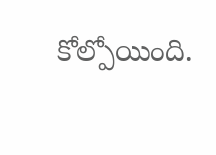కోల్పోయింది.